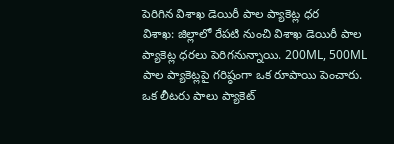పెరిగిన విశాఖ డెయిరీ పాల ప్యాకెట్ల ధర
విశాఖ: జిల్లాలో రేపటి నుంచి విశాఖ డెయిరీ పాల ప్యాకెట్ల ధరలు పెరిగనున్నాయి. 200ML, 500ML పాల ప్యాకెట్లపై గరిష్ఠంగా ఒక రూపాయి పెంచారు. ఒక లీటరు పాలు ప్యాకెట్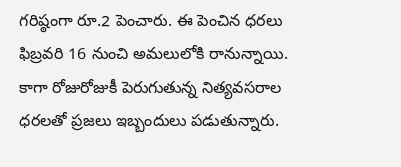గరిష్ఠంగా రూ.2 పెంచారు. ఈ పెంచిన ధరలు ఫిబ్రవరి 16 నుంచి అమలులోకి రానున్నాయి. కాగా రోజురోజుకీ పెరుగుతున్న నిత్యవసరాల ధరలతో ప్రజలు ఇబ్బందులు పడుతున్నారు.